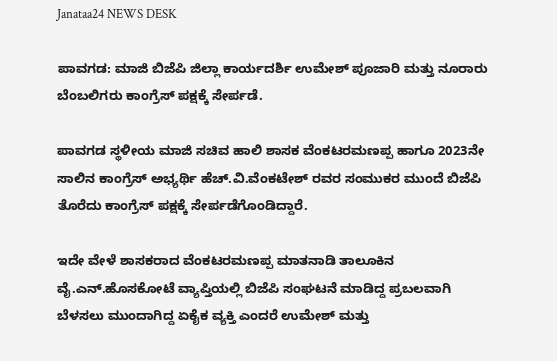Janataa24 NEWS DESK

ಪಾವಗಡ: ಮಾಜಿ ಬಿಜೆಪಿ ಜಿಲ್ಲಾ ಕಾರ್ಯದರ್ಶಿ ಉಮೇಶ್ ಪೂಜಾರಿ ಮತ್ತು ನೂರಾರು ಬೆಂಬಲಿಗರು ಕಾಂಗ್ರೆಸ್ ಪಕ್ಷಕ್ಕೆ ಸೇರ್ಪಡೆ.

ಪಾವಗಡ ಸ್ಥಳೀಯ ಮಾಜಿ ಸಚಿವ ಹಾಲಿ ಶಾಸಕ ವೆಂಕಟರಮಣಪ್ಪ ಹಾಗೂ 2023ನೇ ಸಾಲಿನ ಕಾಂಗ್ರೆಸ್ ಅಭ್ಯರ್ಥಿ ಹೆಚ್.ವಿ.ವೆಂಕಟೇಶ್ ರವರ ಸಂಮುಕರ ಮುಂದೆ ಬಿಜೆಪಿ ತೊರೆದು ಕಾಂಗ್ರೆಸ್ ಪಕ್ಷಕ್ಕೆ ಸೇರ್ಪಡೆಗೊಂಡಿದ್ದಾರೆ.

ಇದೇ ವೇಳೆ ಶಾಸಕರಾದ ವೆಂಕಟರಮಣಪ್ಪ ಮಾತನಾಡಿ ತಾಲೂಕಿನ ವೈ.ಎನ್.ಹೊಸಕೋಟೆ ವ್ಯಾಪ್ತಿಯಲ್ಲಿ ಬಿಜೆಪಿ ಸಂಘಟನೆ ಮಾಡಿದ್ದ ಪ್ರಬಲವಾಗಿ ಬೆಳಸಲು ಮುಂದಾಗಿದ್ದ ಏಕೈಕ ವ್ಯಕ್ತಿ ಎಂದರೆ ಉಮೇಶ್ ಮತ್ತು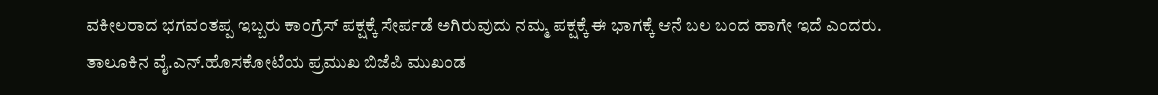ವಕೀಲರಾದ ಭಗವಂತಪ್ಪ ಇಬ್ಬರು ಕಾಂಗ್ರೆಸ್ ಪಕ್ಷಕ್ಕೆ ಸೇರ್ಪಡೆ ಅಗಿರುವುದು ನಮ್ಮ ಪಕ್ಷಕ್ಕೆ ಈ ಭಾಗಕ್ಕೆ ಆನೆ ಬಲ ಬಂದ ಹಾಗೇ ಇದೆ ಎಂದರು.
ತಾಲೂಕಿನ ವೈ.ಎನ್.ಹೊಸಕೋಟೆಯ ಪ್ರಮುಖ ಬಿಜೆಪಿ ಮುಖಂಡ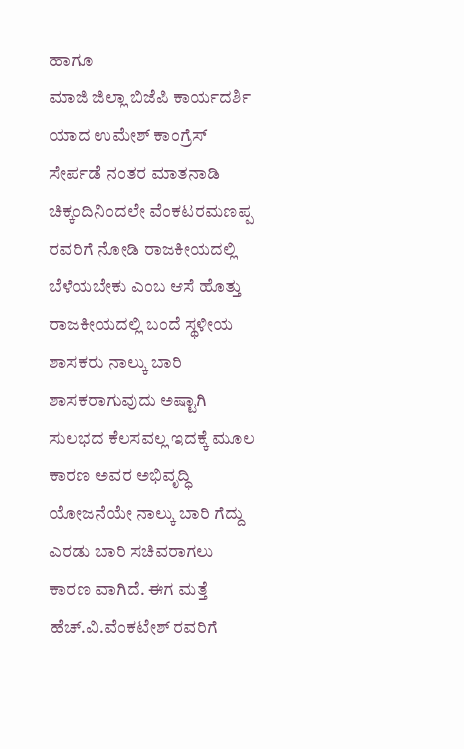ಹಾಗೂ
ಮಾಜಿ ಜಿಲ್ಲಾ ಬಿಜೆಪಿ ಕಾರ್ಯದರ್ಶಿ ಯಾದ ಉಮೇಶ್ ಕಾಂಗ್ರೆಸ್ ಸೇರ್ಪಡೆ ನಂತರ ಮಾತನಾಡಿ ಚಿಕ್ಕಂದಿನಿಂದಲೇ ವೆಂಕಟರಮಣಪ್ಪ ರವರಿಗೆ ನೋಡಿ ರಾಜಕೀಯದಲ್ಲಿ ಬೆಳೆಯಬೇಕು ಎಂಬ ಆಸೆ ಹೊತ್ತು ರಾಜಕೀಯದಲ್ಲಿ ಬಂದೆ ಸ್ಥಳೀಯ ಶಾಸಕರು ನಾಲ್ಕು ಬಾರಿ ಶಾಸಕರಾಗುವುದು ಅಷ್ಟಾಗಿ ಸುಲಭದ ಕೆಲಸವಲ್ಲ ಇದಕ್ಕೆ ಮೂಲ ಕಾರಣ ಅವರ ಅಭಿವೃದ್ಧಿ ಯೋಜನೆಯೇ ನಾಲ್ಕು ಬಾರಿ ಗೆದ್ದು ಎರಡು ಬಾರಿ ಸಚಿವರಾಗಲು ಕಾರಣ ವಾಗಿದೆ. ಈಗ ಮತ್ತೆ ಹೆಚ್.ವಿ.ವೆಂಕಟೇಶ್ ರವರಿಗೆ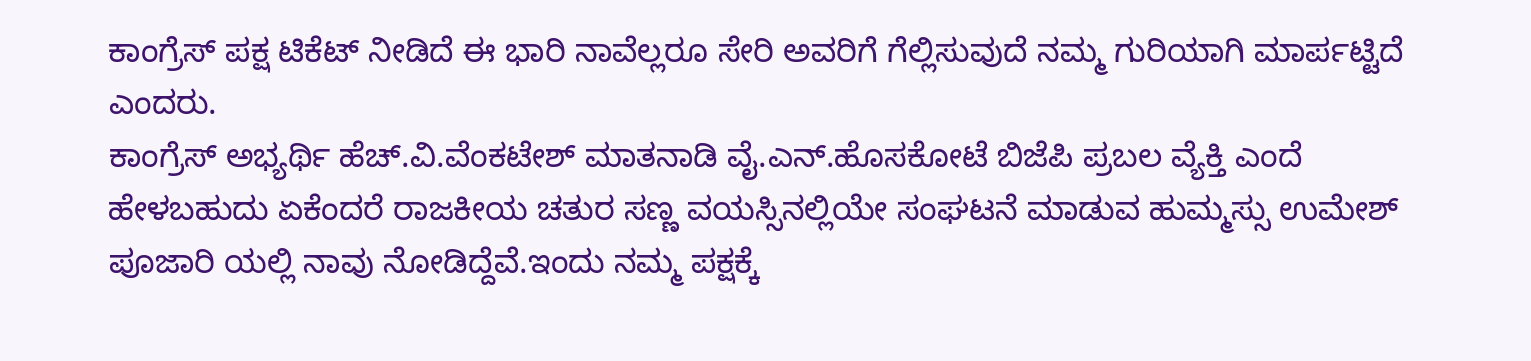ಕಾಂಗ್ರೆಸ್ ಪಕ್ಷ ಟಿಕೆಟ್ ನೀಡಿದೆ ಈ ಭಾರಿ ನಾವೆಲ್ಲರೂ ಸೇರಿ ಅವರಿಗೆ ಗೆಲ್ಲಿಸುವುದೆ ನಮ್ಮ ಗುರಿಯಾಗಿ ಮಾರ್ಪಟ್ಟಿದೆ ಎಂದರು.
ಕಾಂಗ್ರೆಸ್ ಅಭ್ಯರ್ಥಿ ಹೆಚ್.ವಿ.ವೆಂಕಟೇಶ್ ಮಾತನಾಡಿ ವೈ.ಎನ್.ಹೊಸಕೋಟೆ ಬಿಜೆಪಿ ಪ್ರಬಲ ವ್ಯೆಕ್ತಿ ಎಂದೆ ಹೇಳಬಹುದು ಏಕೆಂದರೆ ರಾಜಕೀಯ ಚತುರ ಸಣ್ಣ ವಯಸ್ಸಿನಲ್ಲಿಯೇ ಸಂಘಟನೆ ಮಾಡುವ ಹುಮ್ಮಸ್ಸು ಉಮೇಶ್ ಪೂಜಾರಿ ಯಲ್ಲಿ ನಾವು ನೋಡಿದ್ದೆವೆ.ಇಂದು ನಮ್ಮ ಪಕ್ಷಕ್ಕೆ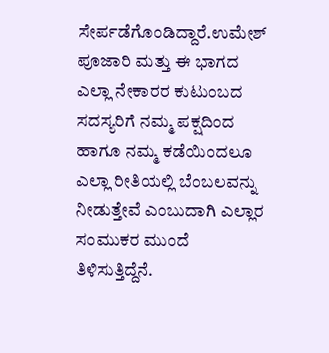ಸೇರ್ಪಡೆಗೊಂಡಿದ್ದಾರೆ.ಉಮೇಶ್ ಪೂಜಾರಿ ಮತ್ತು ಈ ಭಾಗದ ಎಲ್ಲಾ ನೇಕಾರರ ಕುಟುಂಬದ ಸದಸ್ಯರಿಗೆ ನಮ್ಮ ಪಕ್ಷದಿಂದ ಹಾಗೂ ನಮ್ಮ ಕಡೆಯಿಂದಲೂ ಎಲ್ಲಾ ರೀತಿಯಲ್ಲಿ ಬೆಂಬಲವನ್ನು ನೀಡುತ್ತೇವೆ ಎಂಬುದಾಗಿ ಎಲ್ಲಾರ ಸಂಮುಕರ ಮುಂದೆ ತಿಳಿಸುತ್ತಿದ್ದೆನೆ.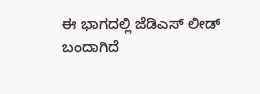ಈ ಭಾಗದಲ್ಲಿ ಜೆಡಿಎಸ್ ಲೀಡ್ ಬಂದಾಗಿದೆ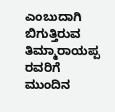ಎಂಬುದಾಗಿ ಬಿಗುತ್ತಿರುವ ತಿಮ್ಮಾರಾಯಪ್ಪ ರವರಿಗೆ ಮುಂದಿನ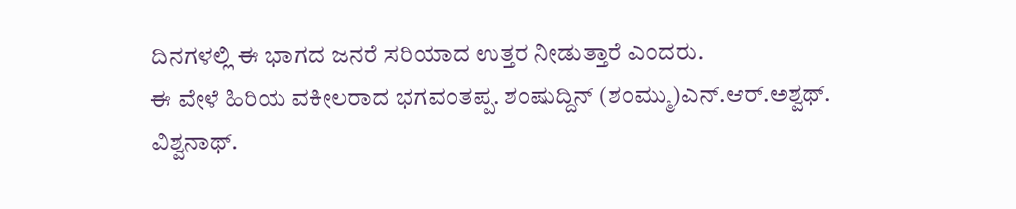ದಿನಗಳಲ್ಲಿ ಈ ಭಾಗದ ಜನರೆ ಸರಿಯಾದ ಉತ್ತರ ನೀಡುತ್ತಾರೆ ಎಂದರು.
ಈ ವೇಳೆ ಹಿರಿಯ ವಕೀಲರಾದ ಭಗವಂತಪ್ಪ. ಶಂಷುದ್ದಿನ್ (ಶಂಮ್ಮು)ಎನ್.ಆರ್.ಅಶ್ವಥ್. ವಿಶ್ವನಾಥ್.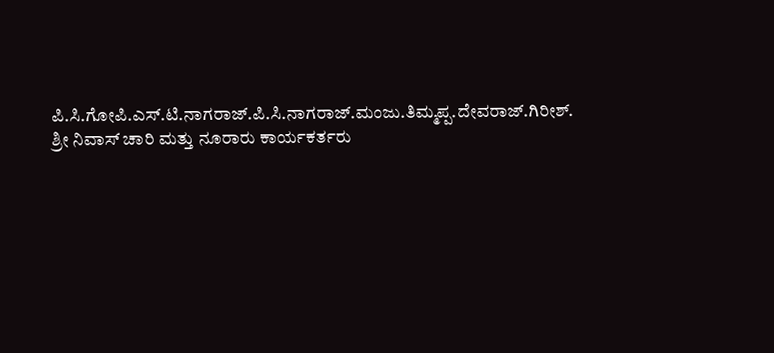ಪಿ.ಸಿ.ಗೋಪಿ.ಎಸ್.ಟಿ.ನಾಗರಾಜ್.ಪಿ.ಸಿ.ನಾಗರಾಜ್.ಮಂಜು.ತಿಮ್ಮಪ್ಪ.ದೇವರಾಜ್.ಗಿರೀಶ್. ಶ್ರೀ ನಿವಾಸ್ ಚಾರಿ ಮತ್ತು ನೂರಾರು ಕಾರ್ಯಕರ್ತರು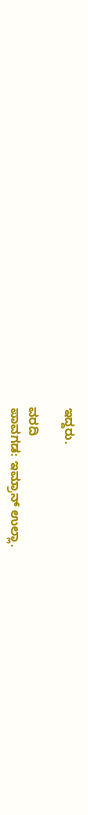ಇದ್ದರು.

ವರದಿ
ಪಾವಗಡ: ಇಮ್ರಾನ್ ಉಲ್ಲಾ.